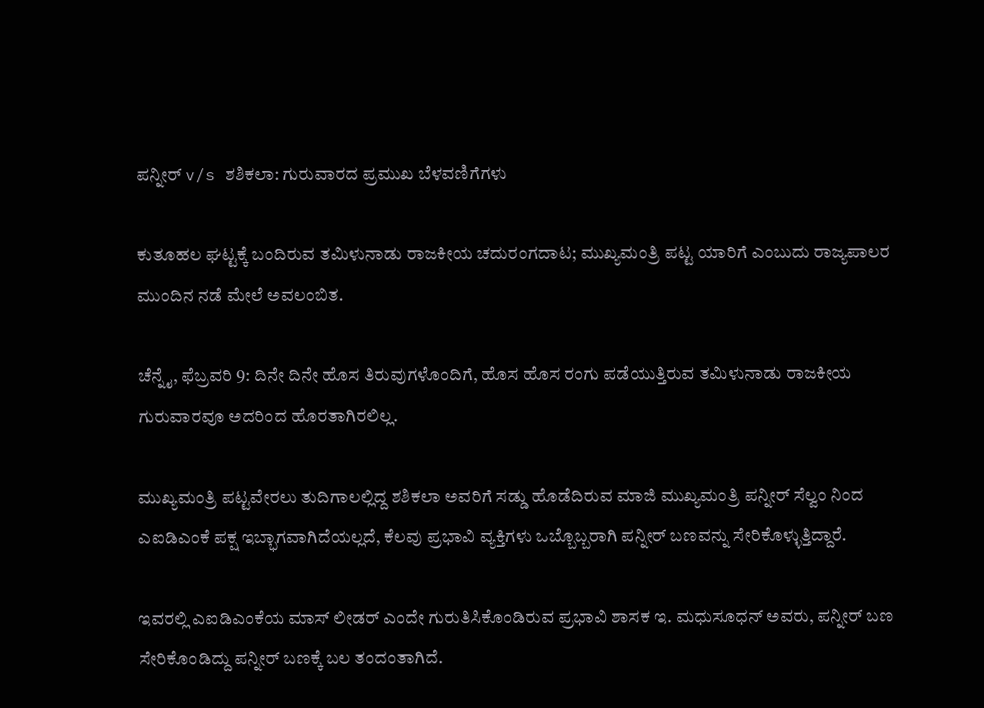ಪನ್ನೀರ್ v/s ಶಶಿಕಲಾ: ಗುರುವಾರದ ಪ್ರಮುಖ ಬೆಳವಣಿಗೆಗಳು

ಕುತೂಹಲ ಘಟ್ಟಕ್ಕೆ ಬಂದಿರುವ ತಮಿಳುನಾಡು ರಾಜಕೀಯ ಚದುರಂಗದಾಟ; ಮುಖ್ಯಮಂತ್ರಿ ಪಟ್ಟ ಯಾರಿಗೆ ಎಂಬುದು ರಾಜ್ಯಪಾಲರ ಮುಂದಿನ ನಡೆ ಮೇಲೆ ಅವಲಂಬಿತ.

ಚೆನ್ನೈ, ಫೆಬ್ರವರಿ 9: ದಿನೇ ದಿನೇ ಹೊಸ ತಿರುವುಗಳೊಂದಿಗೆ, ಹೊಸ ಹೊಸ ರಂಗು ಪಡೆಯುತ್ತಿರುವ ತಮಿಳುನಾಡು ರಾಜಕೀಯ ಗುರುವಾರವೂ ಅದರಿಂದ ಹೊರತಾಗಿರಲಿಲ್ಲ.

ಮುಖ್ಯಮಂತ್ರಿ ಪಟ್ಟವೇರಲು ತುದಿಗಾಲಲ್ಲಿದ್ದ ಶಶಿಕಲಾ ಅವರಿಗೆ ಸಡ್ಡು ಹೊಡೆದಿರುವ ಮಾಜಿ ಮುಖ್ಯಮಂತ್ರಿ ಪನ್ನೀರ್ ಸೆಲ್ವಂ ನಿಂದ ಎಐಡಿಎಂಕೆ ಪಕ್ಷ ಇಬ್ಭಾಗವಾಗಿದೆಯಲ್ಲದೆ, ಕೆಲವು ಪ್ರಭಾವಿ ವ್ಯಕ್ತಿಗಳು ಒಬ್ಬೊಬ್ಬರಾಗಿ ಪನ್ನೀರ್ ಬಣವನ್ನು ಸೇರಿಕೊಳ್ಳುತ್ತಿದ್ದಾರೆ.

ಇವರಲ್ಲಿ ಎಐಡಿಎಂಕೆಯ ಮಾಸ್ ಲೀಡರ್ ಎಂದೇ ಗುರುತಿಸಿಕೊಂಡಿರುವ ಪ್ರಭಾವಿ ಶಾಸಕ ಇ. ಮಧುಸೂಧನ್ ಅವರು, ಪನ್ನೀರ್ ಬಣ ಸೇರಿಕೊಂಡಿದ್ದು ಪನ್ನೀರ್ ಬಣಕ್ಕೆ ಬಲ ತಂದಂತಾಗಿದೆ.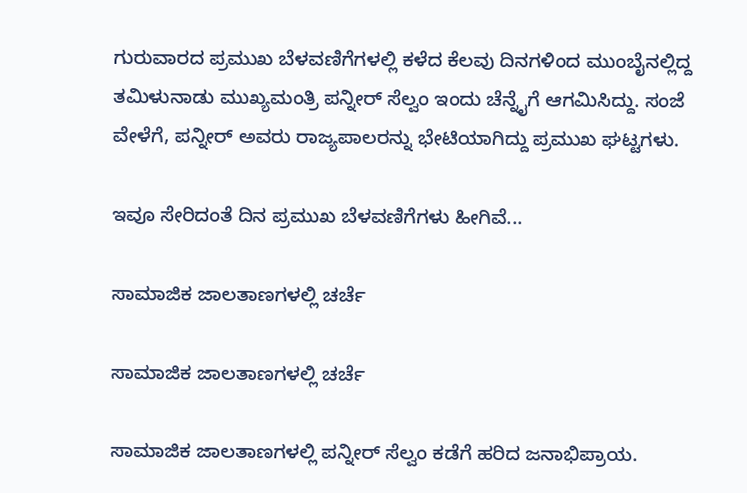ಗುರುವಾರದ ಪ್ರಮುಖ ಬೆಳವಣಿಗೆಗಳಲ್ಲಿ ಕಳೆದ ಕೆಲವು ದಿನಗಳಿಂದ ಮುಂಬೈನಲ್ಲಿದ್ದ ತಮಿಳುನಾಡು ಮುಖ್ಯಮಂತ್ರಿ ಪನ್ನೀರ್ ಸೆಲ್ವಂ ಇಂದು ಚೆನ್ನೈಗೆ ಆಗಮಿಸಿದ್ದು. ಸಂಜೆ ವೇಳೆಗೆ, ಪನ್ನೀರ್ ಅವರು ರಾಜ್ಯಪಾಲರನ್ನು ಭೇಟಿಯಾಗಿದ್ದು ಪ್ರಮುಖ ಘಟ್ಟಗಳು.

ಇವೂ ಸೇರಿದಂತೆ ದಿನ ಪ್ರಮುಖ ಬೆಳವಣಿಗೆಗಳು ಹೀಗಿವೆ...

ಸಾಮಾಜಿಕ ಜಾಲತಾಣಗಳಲ್ಲಿ ಚರ್ಚೆ

ಸಾಮಾಜಿಕ ಜಾಲತಾಣಗಳಲ್ಲಿ ಚರ್ಚೆ

ಸಾಮಾಜಿಕ ಜಾಲತಾಣಗಳಲ್ಲಿ ಪನ್ನೀರ್ ಸೆಲ್ವಂ ಕಡೆಗೆ ಹರಿದ ಜನಾಭಿಪ್ರಾಯ.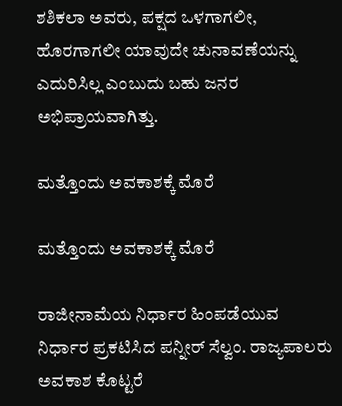ಶಶಿಕಲಾ ಅವರು, ಪಕ್ಷದ ಒಳಗಾಗಲೀ, ಹೊರಗಾಗಲೀ ಯಾವುದೇ ಚುನಾವಣೆಯನ್ನು ಎದುರಿಸಿಲ್ಲ ಎಂಬುದು ಬಹು ಜನರ ಅಭಿಪ್ರಾಯವಾಗಿತ್ತು.

ಮತ್ತೊಂದು ಅವಕಾಶಕ್ಕೆ ಮೊರೆ

ಮತ್ತೊಂದು ಅವಕಾಶಕ್ಕೆ ಮೊರೆ

ರಾಜೀನಾಮೆಯ ನಿರ್ಧಾರ ಹಿಂಪಡೆಯುವ ನಿರ್ಧಾರ ಪ್ರಕಟಿಸಿದ ಪನ್ನೀರ್ ಸೆಲ್ವಂ. ರಾಜ್ಯಪಾಲರು ಅವಕಾಶ ಕೊಟ್ಟರೆ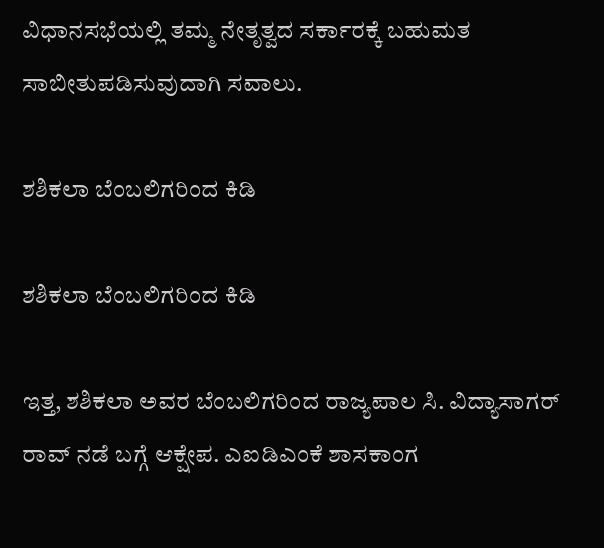ವಿಧಾನಸಭೆಯಲ್ಲಿ ತಮ್ಮ ನೇತೃತ್ವದ ಸರ್ಕಾರಕ್ಕೆ ಬಹುಮತ ಸಾಬೀತುಪಡಿಸುವುದಾಗಿ ಸವಾಲು.

ಶಶಿಕಲಾ ಬೆಂಬಲಿಗರಿಂದ ಕಿಡಿ

ಶಶಿಕಲಾ ಬೆಂಬಲಿಗರಿಂದ ಕಿಡಿ

ಇತ್ತ, ಶಶಿಕಲಾ ಅವರ ಬೆಂಬಲಿಗರಿಂದ ರಾಜ್ಯಪಾಲ ಸಿ. ವಿದ್ಯಾಸಾಗರ್ ರಾವ್ ನಡೆ ಬಗ್ಗೆ ಆಕ್ಷೇಪ. ಎಐಡಿಎಂಕೆ ಶಾಸಕಾಂಗ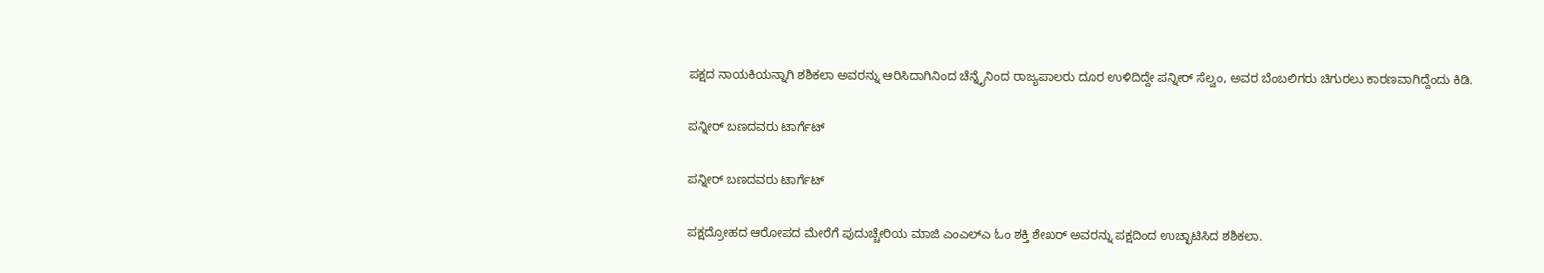ಪಕ್ಷದ ನಾಯಕಿಯನ್ನಾಗಿ ಶಶಿಕಲಾ ಅವರನ್ನು ಆರಿಸಿದಾಗಿನಿಂದ ಚೆನ್ನೈನಿಂದ ರಾಜ್ಯಪಾಲರು ದೂರ ಉಳಿದಿದ್ದೇ ಪನ್ನೀರ್ ಸೆಲ್ವಂ, ಅವರ ಬೆಂಬಲಿಗರು ಚಿಗುರಲು ಕಾರಣವಾಗಿದ್ದೆಂದು ಕಿಡಿ.

ಪನ್ನೀರ್ ಬಣದವರು ಟಾರ್ಗೆಟ್

ಪನ್ನೀರ್ ಬಣದವರು ಟಾರ್ಗೆಟ್

ಪಕ್ಷದ್ರೋಹದ ಆರೋಪದ ಮೇರೆಗೆ ಪುದುಚ್ಚೇರಿಯ ಮಾಜಿ ಎಂಎಲ್ಎ ಓಂ ಶಕ್ತಿ ಶೇಖರ್ ಅವರನ್ನು ಪಕ್ಷದಿಂದ ಉಚ್ಛಾಟಿಸಿದ ಶಶಿಕಲಾ.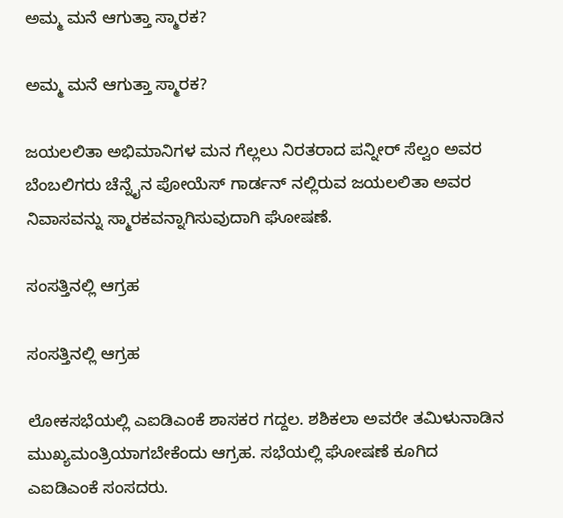ಅಮ್ಮ ಮನೆ ಆಗುತ್ತಾ ಸ್ಮಾರಕ?

ಅಮ್ಮ ಮನೆ ಆಗುತ್ತಾ ಸ್ಮಾರಕ?

ಜಯಲಲಿತಾ ಅಭಿಮಾನಿಗಳ ಮನ ಗೆಲ್ಲಲು ನಿರತರಾದ ಪನ್ನೀರ್ ಸೆಲ್ವಂ ಅವರ ಬೆಂಬಲಿಗರು ಚೆನ್ನೈನ ಪೋಯೆಸ್ ಗಾರ್ಡನ್ ನಲ್ಲಿರುವ ಜಯಲಲಿತಾ ಅವರ ನಿವಾಸವನ್ನು ಸ್ಮಾರಕವನ್ನಾಗಿಸುವುದಾಗಿ ಘೋಷಣೆ.

ಸಂಸತ್ತಿನಲ್ಲಿ ಆಗ್ರಹ

ಸಂಸತ್ತಿನಲ್ಲಿ ಆಗ್ರಹ

ಲೋಕಸಭೆಯಲ್ಲಿ ಎಐಡಿಎಂಕೆ ಶಾಸಕರ ಗದ್ದಲ. ಶಶಿಕಲಾ ಅವರೇ ತಮಿಳುನಾಡಿನ ಮುಖ್ಯಮಂತ್ರಿಯಾಗಬೇಕೆಂದು ಆಗ್ರಹ. ಸಭೆಯಲ್ಲಿ ಘೋಷಣೆ ಕೂಗಿದ ಎಐಡಿಎಂಕೆ ಸಂಸದರು.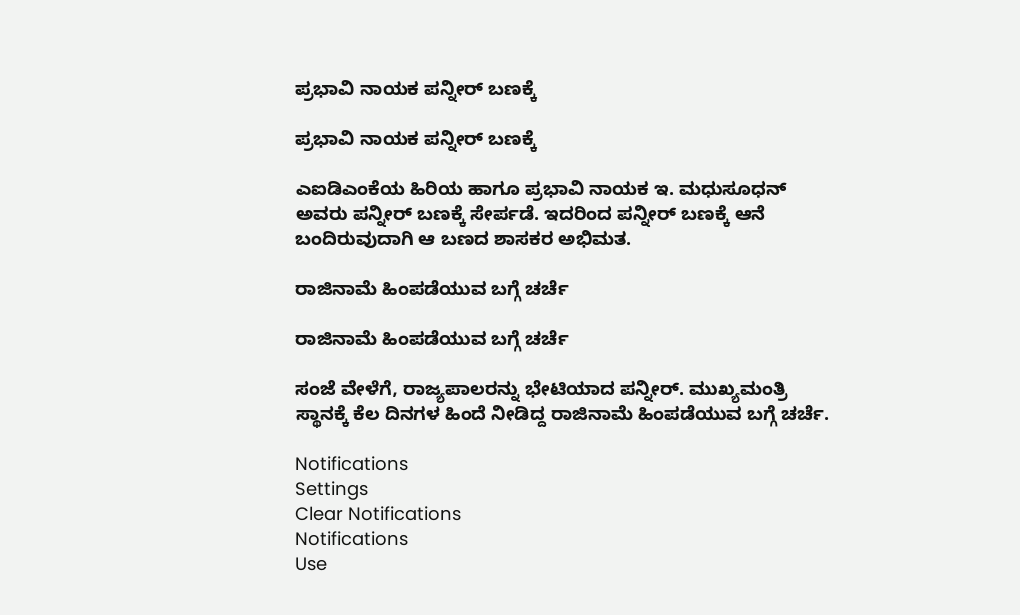ಪ್ರಭಾವಿ ನಾಯಕ ಪನ್ನೀರ್ ಬಣಕ್ಕೆ

ಪ್ರಭಾವಿ ನಾಯಕ ಪನ್ನೀರ್ ಬಣಕ್ಕೆ

ಎಐಡಿಎಂಕೆಯ ಹಿರಿಯ ಹಾಗೂ ಪ್ರಭಾವಿ ನಾಯಕ ಇ. ಮಧುಸೂಧನ್ ಅವರು ಪನ್ನೀರ್ ಬಣಕ್ಕೆ ಸೇರ್ಪಡೆ. ಇದರಿಂದ ಪನ್ನೀರ್ ಬಣಕ್ಕೆ ಆನೆ ಬಂದಿರುವುದಾಗಿ ಆ ಬಣದ ಶಾಸಕರ ಅಭಿಮತ.

ರಾಜಿನಾಮೆ ಹಿಂಪಡೆಯುವ ಬಗ್ಗೆ ಚರ್ಚೆ

ರಾಜಿನಾಮೆ ಹಿಂಪಡೆಯುವ ಬಗ್ಗೆ ಚರ್ಚೆ

ಸಂಜೆ ವೇಳೆಗೆ, ರಾಜ್ಯಪಾಲರನ್ನು ಭೇಟಿಯಾದ ಪನ್ನೀರ್. ಮುಖ್ಯಮಂತ್ರಿ ಸ್ಥಾನಕ್ಕೆ ಕೆಲ ದಿನಗಳ ಹಿಂದೆ ನೀಡಿದ್ದ ರಾಜಿನಾಮೆ ಹಿಂಪಡೆಯುವ ಬಗ್ಗೆ ಚರ್ಚೆ.

Notifications
Settings
Clear Notifications
Notifications
Use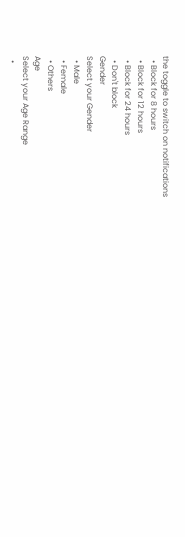the toggle to switch on notifications
  • Block for 8 hours
  • Block for 12 hours
  • Block for 24 hours
  • Don't block
Gender
Select your Gender
  • Male
  • Female
  • Others
Age
Select your Age Range
  •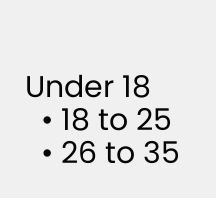Under 18
  • 18 to 25
  • 26 to 35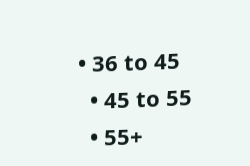• 36 to 45
  • 45 to 55
  • 55+